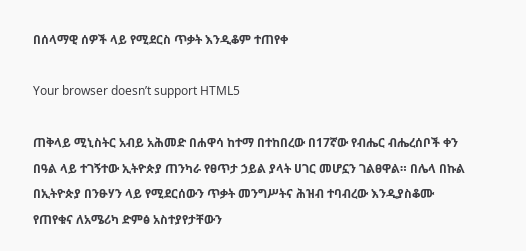በሰላማዊ ሰዎች ላይ የሚደርስ ጥቃት እንዲቆም ተጠየቀ

Your browser doesn’t support HTML5

ጠቅላይ ሚኒስትር አብይ አሕመድ በሐዋሳ ከተማ በተከበረው በ17ኛው የብሔር ብሔረሰቦች ቀን በዓል ላይ ተገኝተው ኢትዮጵያ ጠንካራ የፀጥታ ኃይል ያላት ሀገር መሆኗን ገልፀዋል። በሌላ በኩል በኢትዮጵያ በንፁሃን ላይ የሚደርሰውን ጥቃት መንግሥትና ሕዝብ ተባብረው እንዲያስቆሙ የጠየቁና ለአሜሪካ ድምፅ አስተያየታቸውን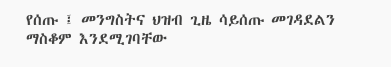የሰጡ ፤ መንግስትና ህዝብ ጊዜ ሳይሰጡ መገዳደልን ማስቆም እንደሚገባቸው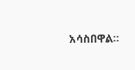አሳስበዋል።